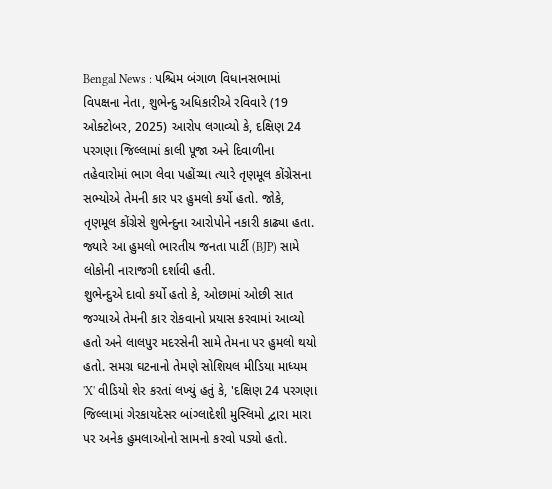Bengal News : પશ્ચિમ બંગાળ વિધાનસભામાં વિપક્ષના નેતા, શુભેન્દુ અધિકારીએ રવિવારે (19 ઓક્ટોબર, 2025) આરોપ લગાવ્યો કે, દક્ષિણ 24 પરગણા જિલ્લામાં કાલી પૂજા અને દિવાળીના તહેવારોમાં ભાગ લેવા પહોંચ્યા ત્યારે તૃણમૂલ કોંગ્રેસના સભ્યોએ તેમની કાર પર હુમલો કર્યો હતો. જોકે, તૃણમૂલ કોંગ્રેસે શુભેન્દુના આરોપોને નકારી કાઢ્યા હતા. જ્યારે આ હુમલો ભારતીય જનતા પાર્ટી (BJP) સામે લોકોની નારાજગી દર્શાવી હતી.
શુભેન્દુએ દાવો કર્યો હતો કે, ઓછામાં ઓછી સાત જગ્યાએ તેમની કાર રોકવાનો પ્રયાસ કરવામાં આવ્યો હતો અને લાલપુર મદરસેની સામે તેમના પર હુમલો થયો હતો. સમગ્ર ઘટનાનો તેમણે સોશિયલ મીડિયા માધ્યમ 'X' વીડિયો શેર કરતાં લખ્યું હતું કે, 'દક્ષિણ 24 પરગણા જિલ્લામાં ગેરકાયદેસર બાંગ્લાદેશી મુસ્લિમો દ્વારા મારા પર અનેક હુમલાઓનો સામનો કરવો પડ્યો હતો.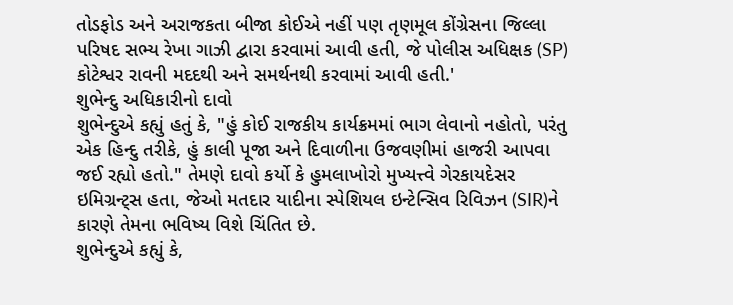તોડફોડ અને અરાજકતા બીજા કોઈએ નહીં પણ તૃણમૂલ કોંગ્રેસના જિલ્લા પરિષદ સભ્ય રેખા ગાઝી દ્વારા કરવામાં આવી હતી, જે પોલીસ અધિક્ષક (SP) કોટેશ્વર રાવની મદદથી અને સમર્થનથી કરવામાં આવી હતી.'
શુભેન્દુ અધિકારીનો દાવો
શુભેન્દુએ કહ્યું હતું કે, "હું કોઈ રાજકીય કાર્યક્રમમાં ભાગ લેવાનો નહોતો, પરંતુ એક હિન્દુ તરીકે, હું કાલી પૂજા અને દિવાળીના ઉજવણીમાં હાજરી આપવા જઈ રહ્યો હતો." તેમણે દાવો કર્યો કે હુમલાખોરો મુખ્યત્ત્વે ગેરકાયદેસર ઇમિગ્રન્ટ્સ હતા, જેઓ મતદાર યાદીના સ્પેશિયલ ઇન્ટેન્સિવ રિવિઝન (SIR)ને કારણે તેમના ભવિષ્ય વિશે ચિંતિત છે.
શુભેન્દુએ કહ્યું કે,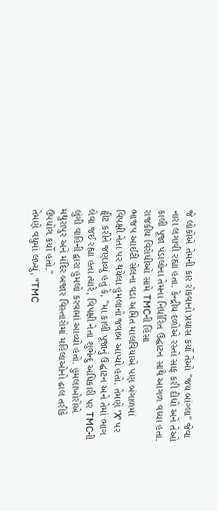જે લોકોએ તેમની કાર રોકવાનો પ્રયાસ કર્યો તેઓ "જય બાંગ્લા" જેવા નારા લગાવી રહ્યા હતા. કેન્દ્રીય દળોએ રસ્તો સાફ કરી દીધો અને તેઓ કાલી પૂજા પંડાલોના તેમના નિર્ધારિત ઉદ્ઘાટન સાથે આગળ વધ્યા હતા.
રાજકીય વિરોધીઓ સામે TMCની હિંસા
ભાજપ આઈટી સેલના વડા અમિત માલવિયાએ પણ બંગાળમાં વિપક્ષી નેતા પર થયેલા હુમલાનો જવાબ આપ્યો હતો. તેમણે 'X' પર ટ્વીટ કરીને જણાવ્યું હતું કે, "મા કાલી પૂજાનું ઉદ્ઘાટન અને તેમાં ભાગ લેવા જઈ રહ્યા હતા ત્યારે, વિપક્ષી નેતા શુભેન્દુ અધિકારી પર TMCની લુંગી વાહિની દ્વારા હુમલો કરવામાં આવ્યો હતો. હુમલાખોરોએ મથુરાપુર અને મંદિર બજાર વિસ્તારોમાં મહિલાઓનો ઢાલ તરીકે ઉપયોગ કર્યો હતો."
તેમણે વધુમાં લખ્યું, "TMC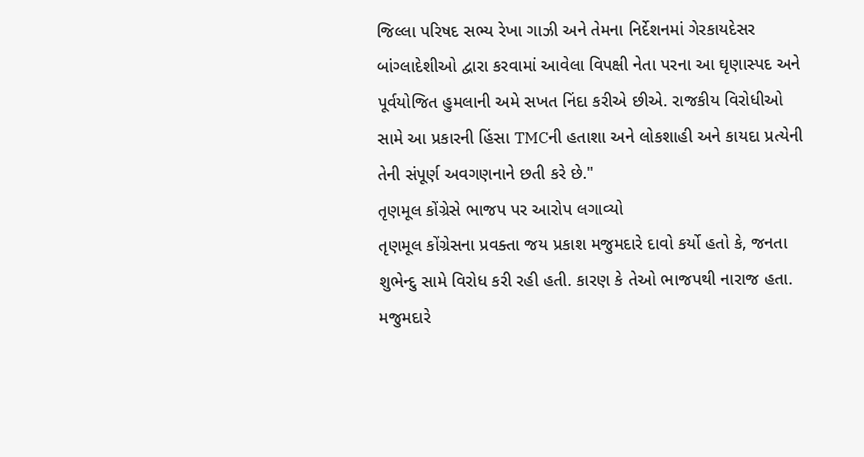જિલ્લા પરિષદ સભ્ય રેખા ગાઝી અને તેમના નિર્દેશનમાં ગેરકાયદેસર બાંગ્લાદેશીઓ દ્વારા કરવામાં આવેલા વિપક્ષી નેતા પરના આ ઘૃણાસ્પદ અને પૂર્વયોજિત હુમલાની અમે સખત નિંદા કરીએ છીએ. રાજકીય વિરોધીઓ સામે આ પ્રકારની હિંસા TMCની હતાશા અને લોકશાહી અને કાયદા પ્રત્યેની તેની સંપૂર્ણ અવગણનાને છતી કરે છે."
તૃણમૂલ કોંગ્રેસે ભાજપ પર આરોપ લગાવ્યો
તૃણમૂલ કોંગ્રેસના પ્રવક્તા જય પ્રકાશ મજુમદારે દાવો કર્યો હતો કે, જનતા શુભેન્દુ સામે વિરોધ કરી રહી હતી. કારણ કે તેઓ ભાજપથી નારાજ હતા. મજુમદારે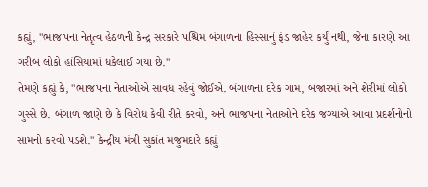કહ્યું, "ભાજપના નેતૃત્વ હેઠળની કેન્દ્ર સરકારે પશ્ચિમ બંગાળના હિસ્સાનું ફંડ જાહેર કર્યું નથી, જેના કારણે આ ગરીબ લોકો હાંસિયામાં ધકેલાઈ ગયા છે."
તેમણે કહ્યું કે, "ભાજપના નેતાઓએ સાવધ રહેવું જોઈએ. બંગાળના દરેક ગામ, બજારમાં અને શેરીમાં લોકો ગુસ્સે છે. બંગાળ જાણે છે કે વિરોધ કેવી રીતે કરવો, અને ભાજપના નેતાઓને દરેક જગ્યાએ આવા પ્રદર્શનોનો સામનો કરવો પડશે." કેન્દ્રીય મંત્રી સુકાંત મજુમદારે કહ્યું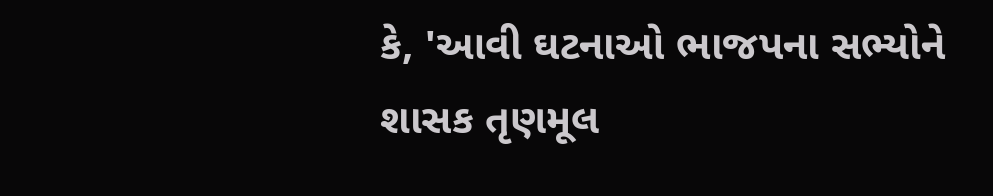કે, 'આવી ઘટનાઓ ભાજપના સભ્યોને શાસક તૃણમૂલ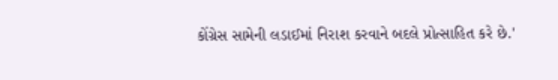કોંગ્રેસ સામેની લડાઈમાં નિરાશ કરવાને બદલે પ્રોત્સાહિત કરે છે.'